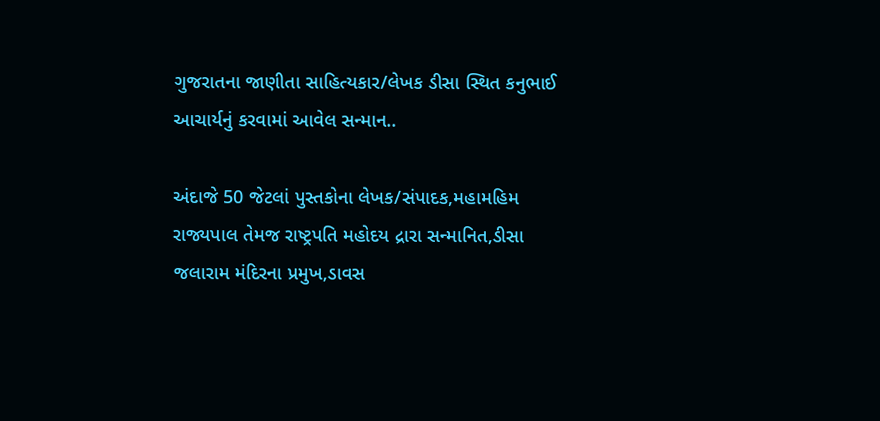ગુજરાતના જાણીતા સાહિત્યકાર/લેખક ડીસા સ્થિત કનુભાઈ આચાર્યનું કરવામાં આવેલ સન્માન..

અંદાજે 50 જેટલાં પુસ્તકોના લેખક/સંપાદક,મહામહિમ રાજ્યપાલ તેમજ રાષ્ટ્રપતિ મહોદય દ્રારા સન્માનિત,ડીસા જલારામ મંદિરના પ્રમુખ,ડાવસ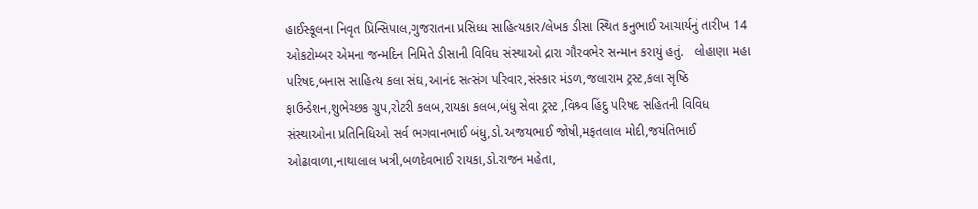હાઈસ્કૂલના નિવૃત પ્રિન્સિપાલ,ગુજરાતના પ્રસિધ્ધ સાહિત્યકાર/લેખક ડીસા સ્થિત કનુભાઈ આચાર્યનું તારીખ 14 ઓકટોમ્બર એમના જન્મદિન નિમિતે ડીસાની વિવિધ સંસ્થાઓ દ્રારા ગૌરવભેર સન્માન કરાયું હતું.   લોહાણા મહા પરિષદ,બનાસ સાહિત્ય કલા સંઘ,આનંદ સત્સંગ પરિવાર,સંસ્કાર મંડળ,જલારામ ટ્રસ્ટ,કલા સૃષ્ઠિ ફાઉન્ડેશન,શુભેચ્છક ગ્રુપ,રોટરી કલબ,રાયકા કલબ,બંધુ સેવા ટ્રસ્ટ ,વિશ્ર્વ હિંદુ પરિષદ સહિતની વિવિધ સંસ્થાઓના પ્રતિનિધિઓ સર્વ ભગવાનભાઈ બંધુ,ડો.અજયભાઈ જોષી,મફતલાલ મોદી,જયંતિભાઈ ઓઢાવાળા,નાથાલાલ ખત્રી,બળદેવભાઈ રાયકા,ડો.રાજન મહેતા,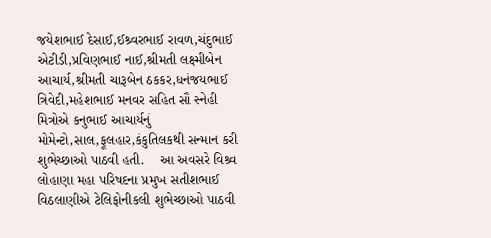જયેશભાઈ દેસાઈ,ઈશ્ર્વરભાઈ રાવળ,ચંદુભાઈ એટીડી,પ્રવિણભાઈ નાઈ,શ્રીમતી લક્ષ્મીબેન આચાર્ય,શ્રીમતી ચારૂબેન ઠકકર,ધનંજયભાઈ ત્રિવેદી,મહેશભાઈ મનવર સહિત સૌ સ્નેહી મિત્રોએ કનુભાઈ આચાર્યનું મોમેન્ટો,સાલ,ફૂલહાર,કંકુતિલકથી સન્માન કરી શુભેચ્છાઓ પાઠવી હતી.    આ અવસરે વિશ્ર્વ લોહાણા મહા પરિષદના પ્રમુખ સતીશભાઈ વિઠલાણીએ ટેલિફોનીકલી શુભેચ્છાઓ પાઠવી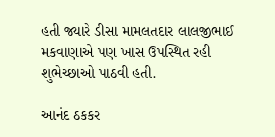હતી જ્યારે ડીસા મામલતદાર લાલજીભાઈ મકવાણાએ પણ ખાસ ઉપસ્થિત રહી શુભેચ્છાઓ પાઠવી હતી.

આનંદ ઠકકર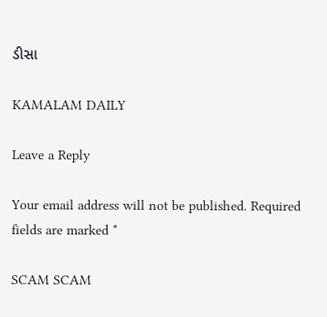ડીસા

KAMALAM DAILY

Leave a Reply

Your email address will not be published. Required fields are marked *

SCAM SCAM